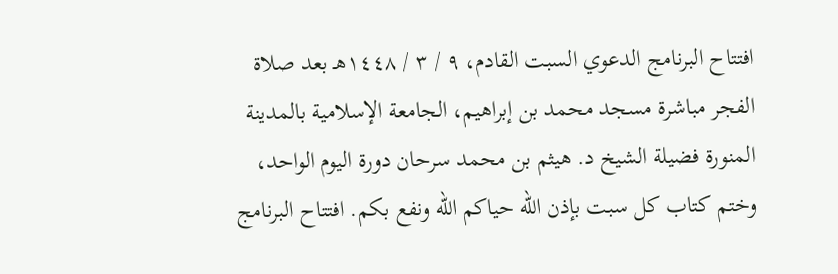افتتاح البرنامج الدعوي السبت القادم، ٩ / ٣ / ١٤٤٨هـ بعد صلاة الفجر مباشرة مسجد محمد بن إبراهيم، الجامعة الإسلامية بالمدينة المنورة فضيلة الشيخ د. هيثم بن محمد سرحان دورة اليوم الواحد، وختم كتاب كل سبت بإذن الله حياكم الله ونفع بكم. افتتاح البرنامج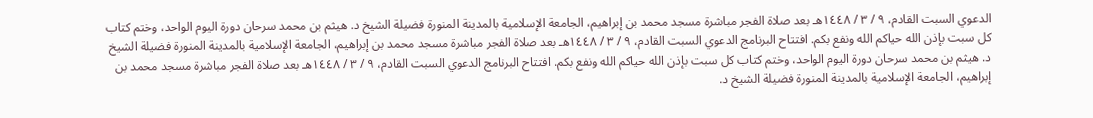الدعوي السبت القادم، ٩ / ٣ / ١٤٤٨هـ بعد صلاة الفجر مباشرة مسجد محمد بن إبراهيم، الجامعة الإسلامية بالمدينة المنورة فضيلة الشيخ د. هيثم بن محمد سرحان دورة اليوم الواحد، وختم كتاب كل سبت بإذن الله حياكم الله ونفع بكم. افتتاح البرنامج الدعوي السبت القادم، ٩ / ٣ / ١٤٤٨هـ بعد صلاة الفجر مباشرة مسجد محمد بن إبراهيم، الجامعة الإسلامية بالمدينة المنورة فضيلة الشيخ د. هيثم بن محمد سرحان دورة اليوم الواحد، وختم كتاب كل سبت بإذن الله حياكم الله ونفع بكم. افتتاح البرنامج الدعوي السبت القادم، ٩ / ٣ / ١٤٤٨هـ بعد صلاة الفجر مباشرة مسجد محمد بن إبراهيم، الجامعة الإسلامية بالمدينة المنورة فضيلة الشيخ د.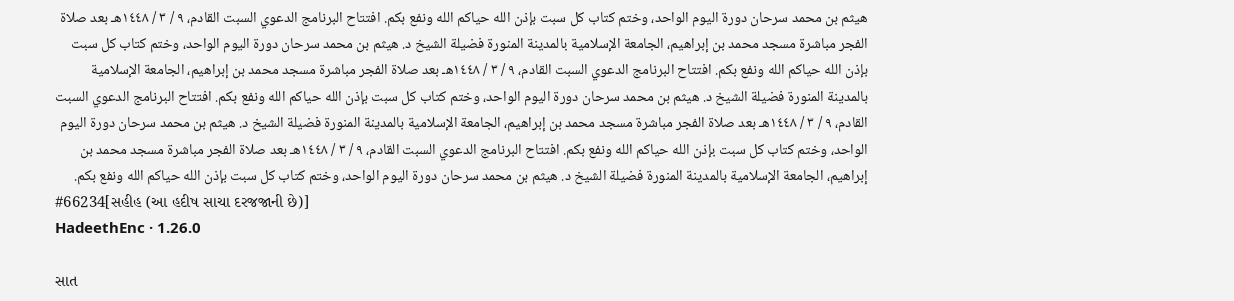هيثم بن محمد سرحان دورة اليوم الواحد، وختم كتاب كل سبت بإذن الله حياكم الله ونفع بكم. افتتاح البرنامج الدعوي السبت القادم، ٩ / ٣ / ١٤٤٨هـ بعد صلاة الفجر مباشرة مسجد محمد بن إبراهيم، الجامعة الإسلامية بالمدينة المنورة فضيلة الشيخ د. هيثم بن محمد سرحان دورة اليوم الواحد، وختم كتاب كل سبت بإذن الله حياكم الله ونفع بكم. افتتاح البرنامج الدعوي السبت القادم، ٩ / ٣ / ١٤٤٨هـ بعد صلاة الفجر مباشرة مسجد محمد بن إبراهيم، الجامعة الإسلامية بالمدينة المنورة فضيلة الشيخ د. هيثم بن محمد سرحان دورة اليوم الواحد، وختم كتاب كل سبت بإذن الله حياكم الله ونفع بكم. افتتاح البرنامج الدعوي السبت القادم، ٩ / ٣ / ١٤٤٨هـ بعد صلاة الفجر مباشرة مسجد محمد بن إبراهيم، الجامعة الإسلامية بالمدينة المنورة فضيلة الشيخ د. هيثم بن محمد سرحان دورة اليوم الواحد، وختم كتاب كل سبت بإذن الله حياكم الله ونفع بكم. افتتاح البرنامج الدعوي السبت القادم، ٩ / ٣ / ١٤٤٨هـ بعد صلاة الفجر مباشرة مسجد محمد بن إبراهيم، الجامعة الإسلامية بالمدينة المنورة فضيلة الشيخ د. هيثم بن محمد سرحان دورة اليوم الواحد، وختم كتاب كل سبت بإذن الله حياكم الله ونفع بكم.
#66234[સહીહ (આ હદીષ સાચા દરજજાની છે)]
HadeethEnc · 1.26.0

સાત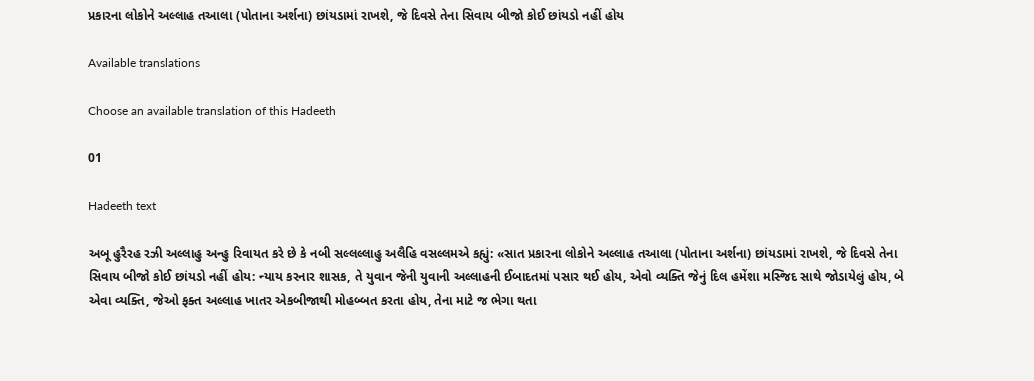પ્રકારના લોકોને અલ્લાહ તઆલા (પોતાના અર્શના) છાંયડામાં રાખશે, જે દિવસે તેના સિવાય બીજો કોઈ છાંયડો નહીં હોય

Available translations

Choose an available translation of this Hadeeth

01

Hadeeth text

અબૂ હુરૈરહ રઝી અલ્લાહુ અન્હુ રિવાયત કરે છે કે નબી સલ્લલ્લાહુ અલૈહિ વસલ્લમએ કહ્યું: «સાત પ્રકારના લોકોને અલ્લાહ તઆલા (પોતાના અર્શના) છાંયડામાં રાખશે, જે દિવસે તેના સિવાય બીજો કોઈ છાંયડો નહીં હોય: ન્યાય કરનાર શાસક, તે યુવાન જેની યુવાની અલ્લાહની ઈબાદતમાં પસાર થઈ હોય, એવો વ્યક્તિ જેનું દિલ હમેંશા મસ્જિદ સાથે જોડાયેલું હોય, બે એવા વ્યક્તિ, જેઓ ફક્ત અલ્લાહ ખાતર એકબીજાથી મોહબ્બત કરતા હોય, તેના માટે જ ભેગા થતા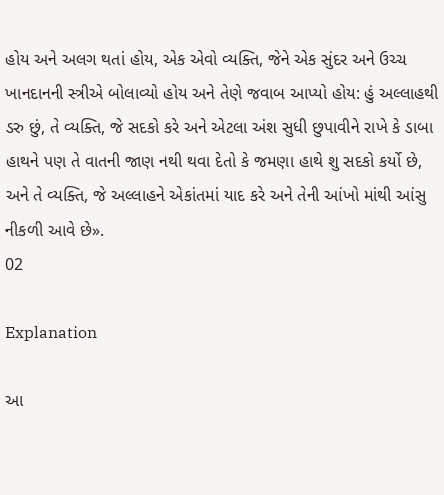હોય અને અલગ થતાં હોય, એક એવો વ્યક્તિ, જેને એક સુંદર અને ઉચ્ચ ખાનદાનની સ્ત્રીએ બોલાવ્યો હોય અને તેણે જવાબ આપ્યો હોય: હું અલ્લાહથી ડરુ છું, તે વ્યક્તિ, જે સદકો કરે અને એટલા અંશ સુધી છુપાવીને રાખે કે ડાબા હાથને પણ તે વાતની જાણ નથી થવા દેતો કે જમણા હાથે શુ સદકો કર્યો છે, અને તે વ્યક્તિ, જે અલ્લાહને એકાંતમાં યાદ કરે અને તેની આંખો માંથી આંસુ નીકળી આવે છે».
02

Explanation

આ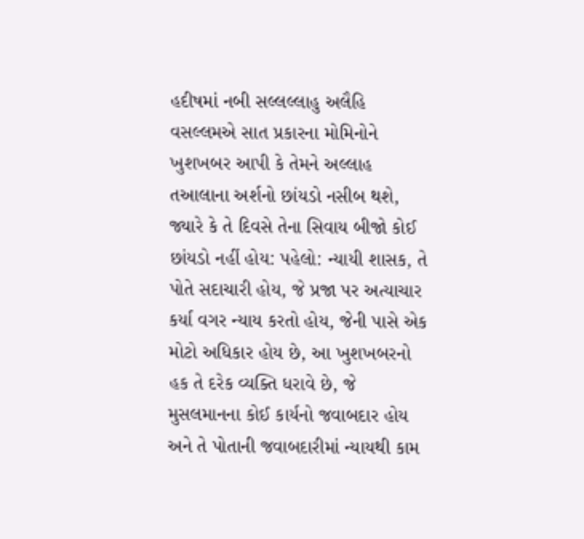હદીષમાં નબી સલ્લલ્લાહુ અલૈહિ વસલ્લમએ સાત પ્રકારના મોમિનોને ખુશખબર આપી કે તેમને અલ્લાહ તઆલાના અર્શનો છાંયડો નસીબ થશે, જ્યારે કે તે દિવસે તેના સિવાય બીજો કોઈ છાંયડો નહીં હોય: પહેલો: ન્યાયી શાસક, તે પોતે સદાચારી હોય, જે પ્રજા પર અત્યાચાર કર્યા વગર ન્યાય કરતો હોય, જેની પાસે એક મોટો અધિકાર હોય છે, આ ખુશખબરનો હક તે દરેક વ્યક્તિ ધરાવે છે, જે મુસલમાનના કોઈ કાર્યનો જવાબદાર હોય અને તે પોતાની જવાબદારીમાં ન્યાયથી કામ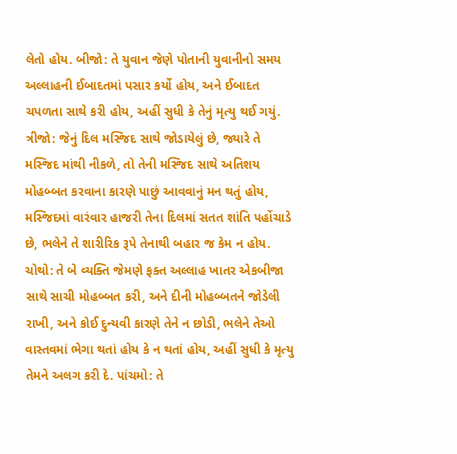લેતો હોય. બીજો: તે યુવાન જેણે પોતાની યુવાનીનો સમય અલ્લાહની ઈબાદતમાં પસાર કર્યો હોય, અને ઈબાદત ચપળતા સાથે કરી હોય, અહીં સુધી કે તેનું મૃત્યુ થઈ ગયું. ત્રીજો: જેનું દિલ મસ્જિદ સાથે જોડાયેલું છે, જ્યારે તે મસ્જિદ માંથી નીકળે, તો તેની મસ્જિદ સાથે અતિશય મોહબ્બત કરવાના કારણે પાછું આવવાનું મન થતું હોય, મસ્જિદમાં વારંવાર હાજરી તેના દિલમાં સતત શાંતિ પહોંચાડે છે, ભલેને તે શારીરિક રૂપે તેનાથી બહાર જ કેમ ન હોય. ચોથો: તે બે વ્યક્તિ જેમણે ફક્ત અલ્લાહ ખાતર એકબીજા સાથે સાચી મોહબ્બત કરી, અને દીની મોહબ્બતને જોડેલી રાખી, અને કોઈ દુન્યવી કારણે તેને ન છોડી, ભલેને તેઓ વાસ્તવમાં ભેગા થતાં હોય કે ન થતાં હોય, અહીં સુધી કે મૃત્યુ તેમને અલગ કરી દે. પાંચમો: તે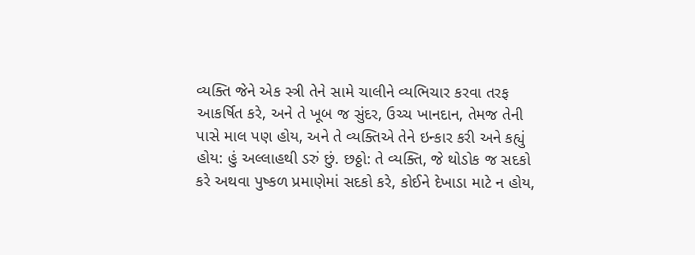વ્યક્તિ જેને એક સ્ત્રી તેને સામે ચાલીને વ્યભિચાર કરવા તરફ આકર્ષિત કરે, અને તે ખૂબ જ સુંદર, ઉચ્ચ ખાનદાન, તેમજ તેની પાસે માલ પણ હોય, અને તે વ્યક્તિએ તેને ઇન્કાર કરી અને કહ્યું હોય: હું અલ્લાહથી ડરું છું. છઠ્ઠો: તે વ્યક્તિ, જે થોડોક જ સદકો કરે અથવા પુષ્કળ પ્રમાણેમાં સદકો કરે, કોઈને દેખાડા માટે ન હોય,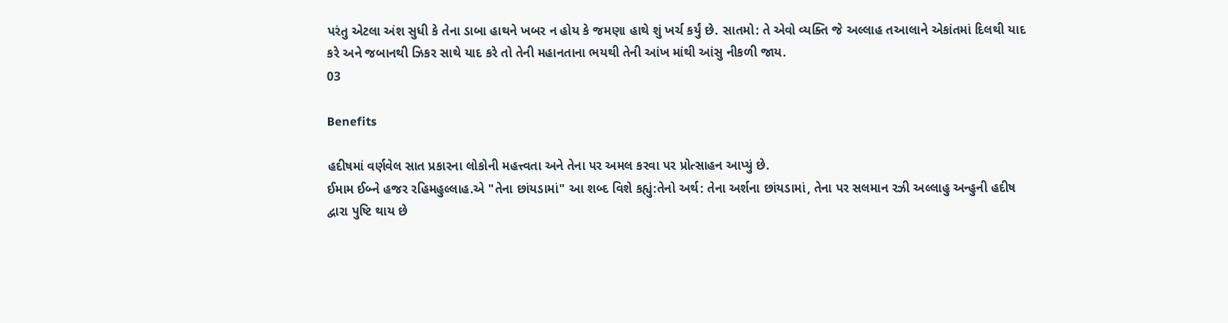પરંતુ એટલા અંશ સુધી કે તેના ડાબા હાથને ખબર ન હોય કે જમણા હાથે શું ખર્ચ કર્યું છે. સાતમો: તે એવો વ્યક્તિ જે અલ્લાહ તઆલાને એકાંતમાં દિલથી યાદ કરે અને જબાનથી ઝિકર સાથે યાદ કરે તો તેની મહાનતાના ભયથી તેની આંખ માંથી આંસુ નીકળી જાય.
03

Benefits

હદીષમાં વર્ણવેલ સાત પ્રકારના લોકોની મહત્ત્વતા અને તેના પર અમલ કરવા પર પ્રોત્સાહન આપ્યું છે.
ઈમામ ઈબ્ને હજર રહિમહુલ્લાહ.એ "તેના છાંયડામાં" આ શબ્દ વિશે કહ્યું:તેનો અર્થ: તેના અર્શના છાંયડામાં, તેના પર સલમાન રઝી અલ્લાહુ અન્હુની હદીષ દ્વારા પુષ્ટિ થાય છે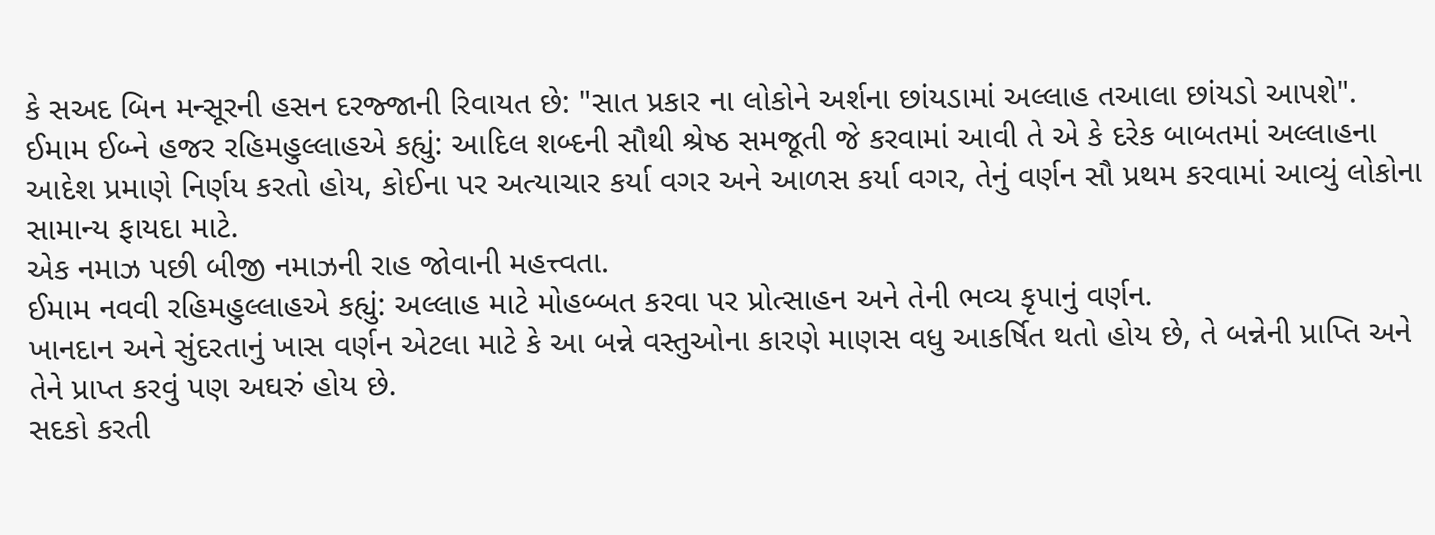કે સઅદ બિન મન્સૂરની હસન દરજ્જાની રિવાયત છે: "સાત પ્રકાર ના લોકોને અર્શના છાંયડામાં અલ્લાહ તઆલા છાંયડો આપશે".
ઈમામ ઈબ્ને હજર રહિમહુલ્લાહએ કહ્યું: આદિલ શબ્દની સૌથી શ્રેષ્ઠ સમજૂતી જે કરવામાં આવી તે એ કે દરેક બાબતમાં અલ્લાહના આદેશ પ્રમાણે નિર્ણય કરતો હોય, કોઈના પર અત્યાચાર કર્યા વગર અને આળસ કર્યા વગર, તેનું વર્ણન સૌ પ્રથમ કરવામાં આવ્યું લોકોના સામાન્ય ફાયદા માટે.
એક નમાઝ પછી બીજી નમાઝની રાહ જોવાની મહત્ત્વતા.
ઈમામ નવવી રહિમહુલ્લાહએ કહ્યું: અલ્લાહ માટે મોહબ્બત કરવા પર પ્રોત્સાહન અને તેની ભવ્ય કૃપાનું વર્ણન.
ખાનદાન અને સુંદરતાનું ખાસ વર્ણન એટલા માટે કે આ બન્ને વસ્તુઓના કારણે માણસ વધુ આકર્ષિત થતો હોય છે, તે બન્નેની પ્રાપ્તિ અને તેને પ્રાપ્ત કરવું પણ અઘરું હોય છે.
સદકો કરતી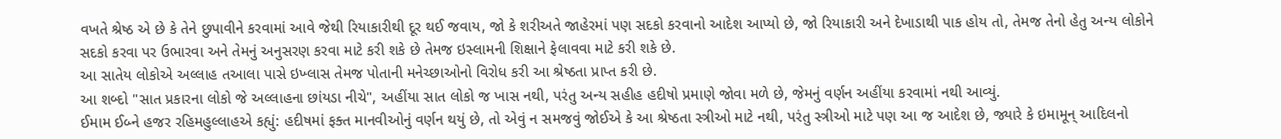વખતે શ્રેષ્ઠ એ છે કે તેને છુપાવીને કરવામાં આવે જેથી રિયાકારીથી દૂર થઈ જવાય, જો કે શરીઅતે જાહેરમાં પણ સદકો કરવાનો આદેશ આપ્યો છે, જો રિયાકારી અને દેખાડાથી પાક હોય તો, તેમજ તેનો હેતુ અન્ય લોકોને સદકો કરવા પર ઉભારવા અને તેમનું અનુસરણ કરવા માટે કરી શકે છે તેમજ ઇસ્લામની શિક્ષાને ફેલાવવા માટે કરી શકે છે.
આ સાતેય લોકોએ અલ્લાહ તઆલા પાસે ઇખ્લાસ તેમજ પોતાની મનેચ્છાઓનો વિરોધ કરી આ શ્રેષ્ઠતા પ્રાપ્ત કરી છે.
આ શબ્દો "સાત પ્રકારના લોકો જે અલ્લાહના છાંયડા નીચે", અહીંયા સાત લોકો જ ખાસ નથી, પરંતુ અન્ય સહીહ હદીષો પ્રમાણે જોવા મળે છે, જેમનું વર્ણન અહીંયા કરવામાં નથી આવ્યું.
ઈમામ ઈબ્ને હજર રહિમહુલ્લાહએ કહ્યું: હદીષમાં ફક્ત માનવીઓનું વર્ણન થયું છે, તો એવું ન સમજવું જોઈએ કે આ શ્રેષ્ઠતા સ્ત્રીઓ માટે નથી, પરંતુ સ્ત્રીઓ માટે પણ આ જ આદેશ છે, જ્યારે કે ઇમામૂન્ આદિલનો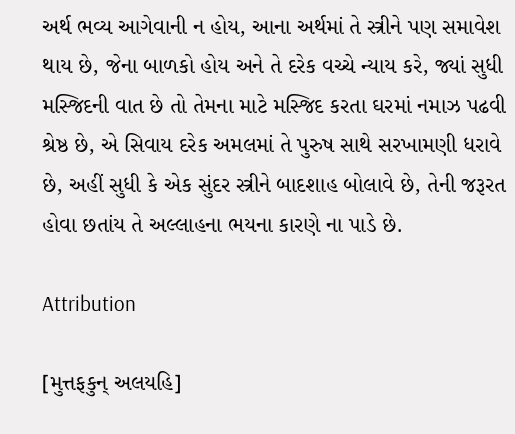અર્થ ભવ્ય આગેવાની ન હોય, આના અર્થમાં તે સ્ત્રીને પણ સમાવેશ થાય છે, જેના બાળકો હોય અને તે દરેક વચ્ચે ન્યાય કરે, જ્યાં સુધી મસ્જિદની વાત છે તો તેમના માટે મસ્જિદ કરતા ઘરમાં નમાઝ પઢવી શ્રેષ્ઠ છે, એ સિવાય દરેક અમલમાં તે પુરુષ સાથે સરખામણી ધરાવે છે, અહીં સુધી કે એક સુંદર સ્ત્રીને બાદશાહ બોલાવે છે, તેની જરૂરત હોવા છતાંય તે અલ્લાહના ભયના કારણે ના પાડે છે.

Attribution

[મુત્તફકુન્ અલયહિ]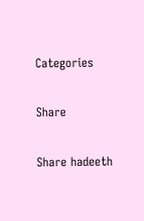Categories

Share

Share hadeeth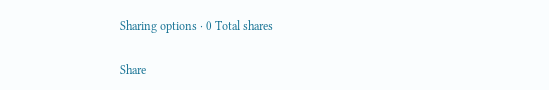Sharing options · 0 Total shares

Share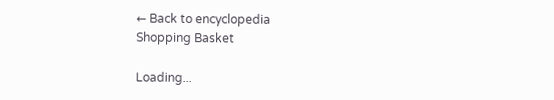← Back to encyclopedia
Shopping Basket

Loading...